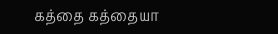கத்தை கத்தையா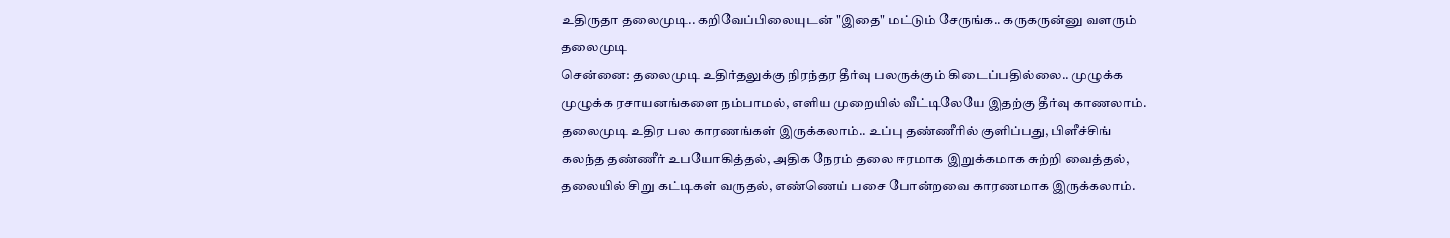உதிருதா தலைமுடி.. கறிவேப்பிலையுடன் "இதை" மட்டும் சேருங்க.. கருகருன்னு வளரும் தலைமுடி
சென்னை: தலைமுடி உதிர்தலுக்கு நிரந்தர தீர்வு பலருக்கும் கிடைப்பதில்லை.. முழுக்க முழுக்க ரசாயனங்களை நம்பாமல், எளிய முறையில் வீட்டிலேயே இதற்கு தீர்வு காணலாம்.
தலைமுடி உதிர பல காரணங்கள் இருக்கலாம்.. உப்பு தண்ணீரில் குளிப்பது, பிளீச்சிங் கலந்த தண்ணீர் உபயோகித்தல், அதிக நேரம் தலை ஈரமாக இறுக்கமாக சுற்றி வைத்தல், தலையில் சிறு கட்டிகள் வருதல், எண்ணெய் பசை போன்றவை காரணமாக இருக்கலாம்.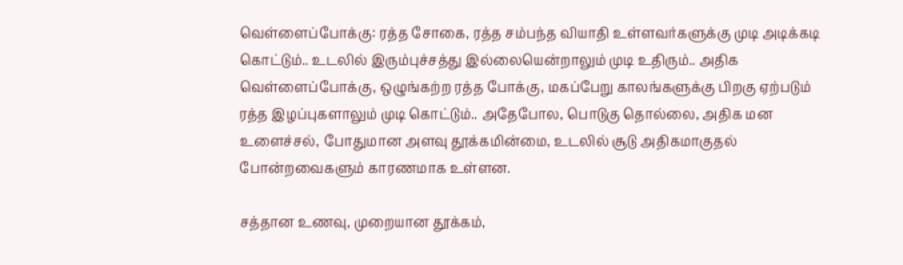வெள்ளைப்போக்கு: ரத்த சோகை, ரத்த சம்பந்த வியாதி உள்ளவர்களுக்கு முடி அடிக்கடி கொட்டும்.. உடலில் இரும்புச்சத்து இல்லையென்றாலும் முடி உதிரும்.. அதிக வெள்ளைப்போக்கு, ஒழுங்கற்ற ரத்த போக்கு, மகப்பேறு காலங்களுக்கு பிறகு ஏற்படும் ரத்த இழப்புகளாலும் முடி கொட்டும்.. அதேபோல, பொடுகு தொல்லை, அதிக மன உளைச்சல், போதுமான அளவு தூக்கமின்மை, உடலில் சூடு அதிகமாகுதல் போன்றவைகளும் காரணமாக உள்ளன.

சத்தான உணவு, முறையான தூக்கம்,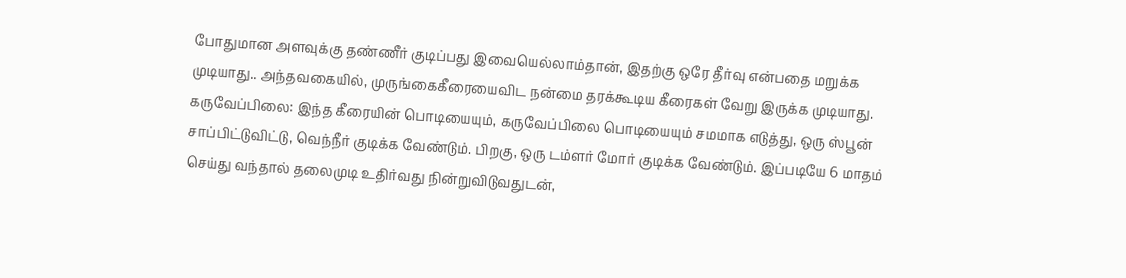போதுமான அளவுக்கு தண்ணீர் குடிப்பது இவையெல்லாம்தான், இதற்கு ஒரே தீர்வு என்பதை மறுக்க முடியாது.. அந்தவகையில், முருங்கைகீரையைவிட நன்மை தரக்கூடிய கீரைகள் வேறு இருக்க முடியாது.
கருவேப்பிலை: இந்த கீரையின் பொடியையும், கருவேப்பிலை பொடியையும் சமமாக எடுத்து, ஒரு ஸ்பூன் சாப்பிட்டுவிட்டு, வெந்நீர் குடிக்க வேண்டும். பிறகு, ஒரு டம்ளர் மோர் குடிக்க வேண்டும். இப்படியே 6 மாதம் செய்து வந்தால் தலைமுடி உதிர்வது நின்றுவிடுவதுடன்,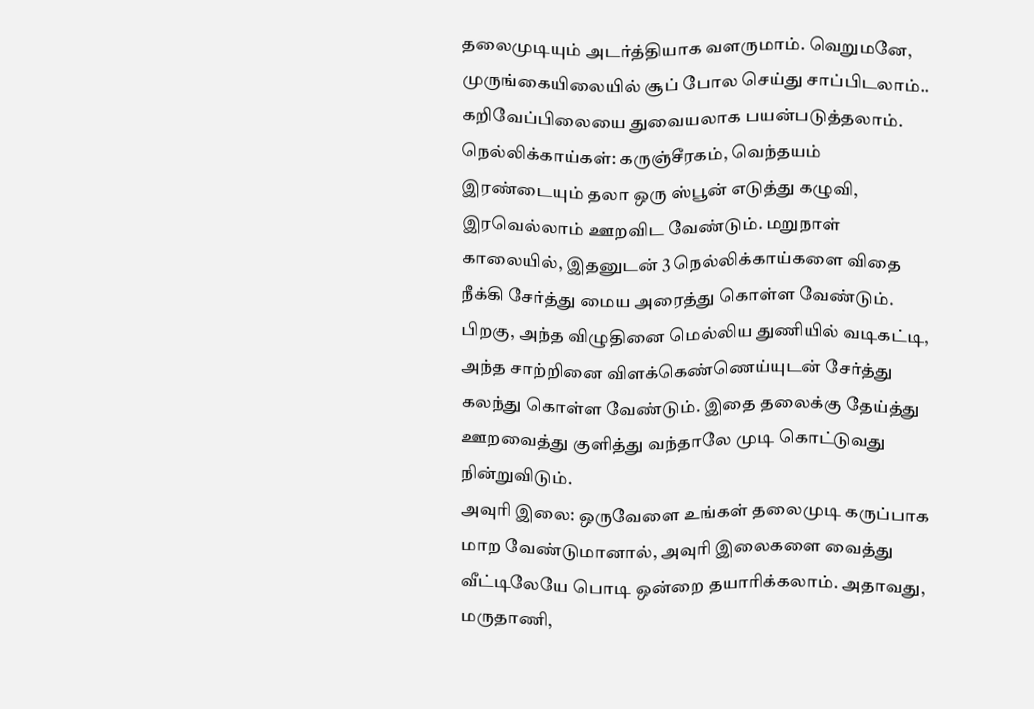தலைமுடியும் அடர்த்தியாக வளருமாம். வெறுமனே, முருங்கையிலையில் சூப் போல செய்து சாப்பிடலாம்.. கறிவேப்பிலையை துவையலாக பயன்படுத்தலாம்.
நெல்லிக்காய்கள்: கருஞ்சீரகம், வெந்தயம் இரண்டையும் தலா ஒரு ஸ்பூன் எடுத்து கழுவி, இரவெல்லாம் ஊறவிட வேண்டும். மறுநாள் காலையில், இதனுடன் 3 நெல்லிக்காய்களை விதை நீக்கி சேர்த்து மைய அரைத்து கொள்ள வேண்டும். பிறகு, அந்த விழுதினை மெல்லிய துணியில் வடிகட்டி, அந்த சாற்றினை விளக்கெண்ணெய்யுடன் சேர்த்து கலந்து கொள்ள வேண்டும். இதை தலைக்கு தேய்த்து ஊறவைத்து குளித்து வந்தாலே முடி கொட்டுவது நின்றுவிடும்.
அவுரி இலை: ஒருவேளை உங்கள் தலைமுடி கருப்பாக மாற வேண்டுமானால், அவுரி இலைகளை வைத்து வீட்டிலேயே பொடி ஒன்றை தயாரிக்கலாம். அதாவது, மருதாணி,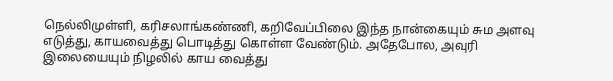நெல்லிமுள்ளி, கரிசலாங்கண்ணி, கறிவேப்பிலை இந்த நான்கையும் சும அளவு எடுத்து, காயவைத்து பொடித்து கொள்ள வேண்டும். அதேபோல, அவுரி இலையையும் நிழலில் காய வைத்து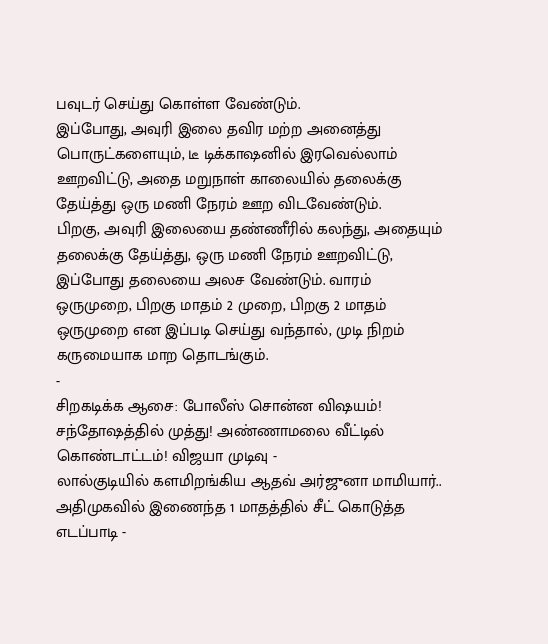பவுடர் செய்து கொள்ள வேண்டும்.
இப்போது, அவுரி இலை தவிர மற்ற அனைத்து பொருட்களையும், டீ டிக்காஷனில் இரவெல்லாம் ஊறவிட்டு, அதை மறுநாள் காலையில் தலைக்கு தேய்த்து ஒரு மணி நேரம் ஊற விடவேண்டும்.
பிறகு, அவுரி இலையை தண்ணீரில் கலந்து, அதையும் தலைக்கு தேய்த்து, ஒரு மணி நேரம் ஊறவிட்டு, இப்போது தலையை அலச வேண்டும். வாரம் ஒருமுறை, பிறகு மாதம் 2 முறை, பிறகு 2 மாதம் ஒருமுறை என இப்படி செய்து வந்தால், முடி நிறம் கருமையாக மாற தொடங்கும்.
-
சிறகடிக்க ஆசை: போலீஸ் சொன்ன விஷயம்! சந்தோஷத்தில் முத்து! அண்ணாமலை வீட்டில் கொண்டாட்டம்! விஜயா முடிவு -
லால்குடியில் களமிறங்கிய ஆதவ் அர்ஜுனா மாமியார்.. அதிமுகவில் இணைந்த 1 மாதத்தில் சீட் கொடுத்த எடப்பாடி -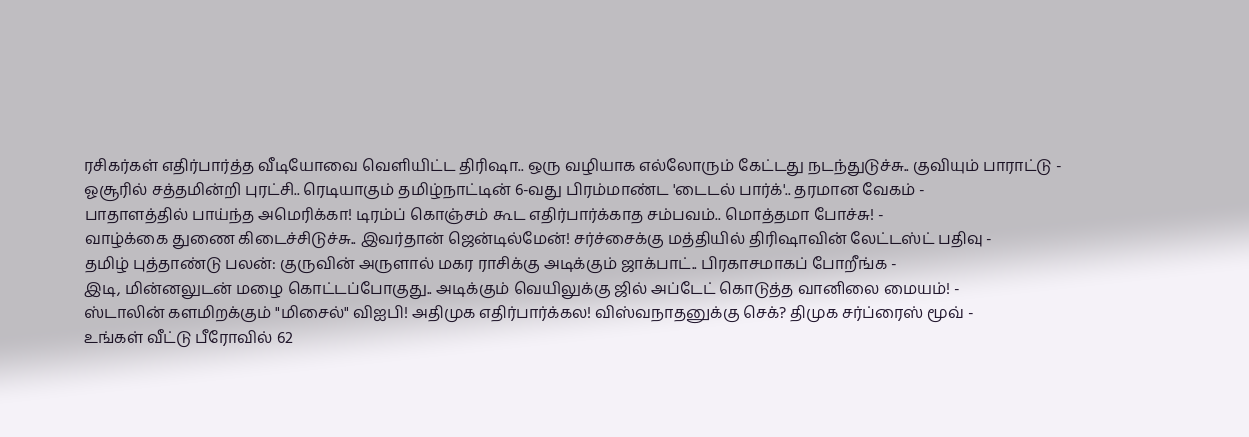ரசிகர்கள் எதிர்பார்த்த வீடியோவை வெளியிட்ட திரிஷா.. ஒரு வழியாக எல்லோரும் கேட்டது நடந்துடுச்சு.. குவியும் பாராட்டு -
ஓசூரில் சத்தமின்றி புரட்சி.. ரெடியாகும் தமிழ்நாட்டின் 6-வது பிரம்மாண்ட 'டைடல் பார்க்'.. தரமான வேகம் -
பாதாளத்தில் பாய்ந்த அமெரிக்கா! டிரம்ப் கொஞ்சம் கூட எதிர்பார்க்காத சம்பவம்.. மொத்தமா போச்சு! -
வாழ்க்கை துணை கிடைச்சிடுச்சு.. இவர்தான் ஜென்டில்மேன்! சர்ச்சைக்கு மத்தியில் திரிஷாவின் லேட்டஸ்ட் பதிவு -
தமிழ் புத்தாண்டு பலன்: குருவின் அருளால் மகர ராசிக்கு அடிக்கும் ஜாக்பாட்.. பிரகாசமாகப் போறீங்க -
இடி, மின்னலுடன் மழை கொட்டப்போகுது.. அடிக்கும் வெயிலுக்கு ஜில் அப்டேட் கொடுத்த வானிலை மையம்! -
ஸ்டாலின் களமிறக்கும் "மிசைல்" விஐபி! அதிமுக எதிர்பார்க்கல! விஸ்வநாதனுக்கு செக்? திமுக சர்ப்ரைஸ் மூவ் -
உங்கள் வீட்டு பீரோவில் 62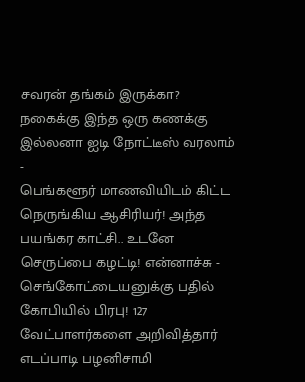சவரன் தங்கம் இருக்கா? நகைக்கு இந்த ஒரு கணக்கு இல்லனா ஐடி நோட்டீஸ் வரலாம் -
பெங்களூர் மாணவியிடம் கிட்ட நெருங்கிய ஆசிரியர்! அந்த பயங்கர காட்சி.. உடனே செருப்பை கழட்டி! என்னாச்சு -
செங்கோட்டையனுக்கு பதில் கோபியில் பிரபு! 127 வேட்பாளர்களை அறிவித்தார் எடப்பாடி பழனிசாமி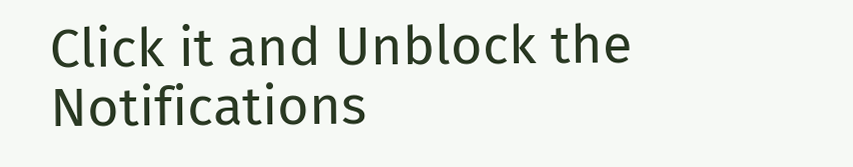Click it and Unblock the Notifications